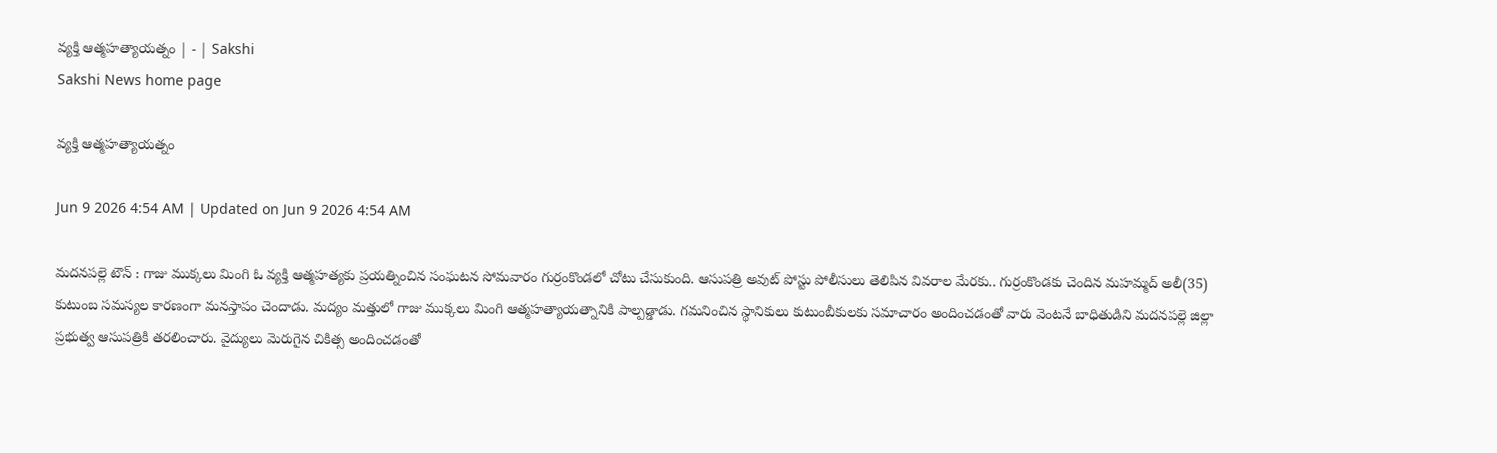వ్యక్తి ఆత్మహత్యాయత్నం | - | Sakshi
Sakshi News home page

వ్యక్తి ఆత్మహత్యాయత్నం

Jun 9 2026 4:54 AM | Updated on Jun 9 2026 4:54 AM

మదనపల్లె టౌన్‌ : గాజు ముక్కలు మింగి ఓ వ్యక్తి ఆత్మహత్యకు ప్రయత్నించిన సంఘటన సోమవారం గుర్రంకొండలో చోటు చేసుకుంది. ఆసుపత్రి అవుట్‌ పోస్టు పోలీసులు తెలిపిన వివరాల మేరకు.. గుర్రంకొండకు చెందిన మహమ్మద్‌ అలీ(35) కుటుంబ సమస్యల కారణంగా మనస్తాపం చెందాడు. మద్యం మత్తులో గాజు ముక్కలు మింగి ఆత్మహత్యాయత్నానికి పాల్పడ్డాడు. గమనించిన స్థానికులు కుటుంబీకులకు సమాచారం అందించడంతో వారు వెంటనే బాధితుడిని మదనపల్లె జిల్లా ప్రభుత్వ ఆసుపత్రికి తరలించారు. వైద్యులు మెరుగైన చికిత్స అందించడంతో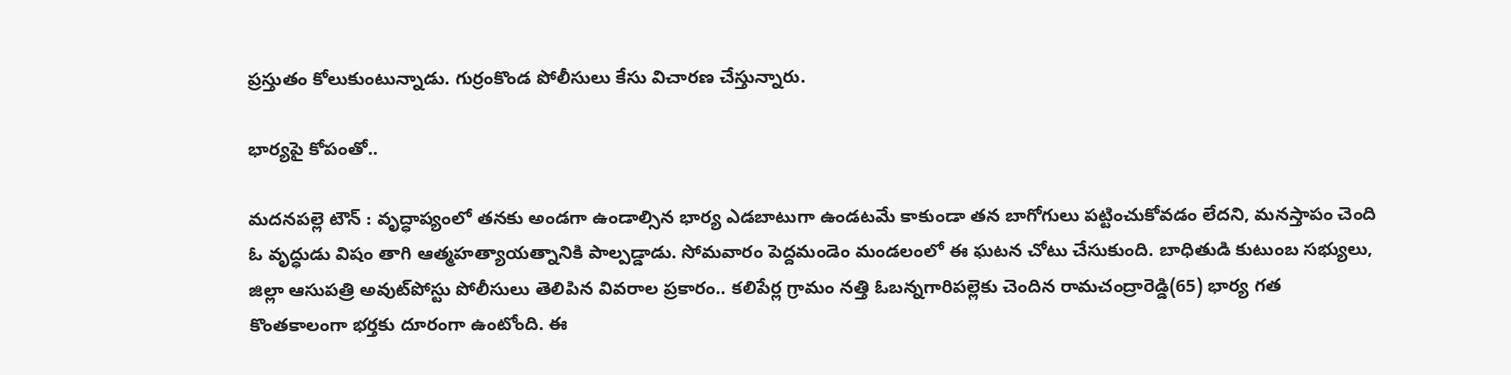ప్రస్తుతం కోలుకుంటున్నాడు. గుర్రంకొండ పోలీసులు కేసు విచారణ చేస్తున్నారు.

భార్యపై కోపంతో..

మదనపల్లె టౌన్‌ : వృద్ధాప్యంలో తనకు అండగా ఉండాల్సిన భార్య ఎడబాటుగా ఉండటమే కాకుండా తన బాగోగులు పట్టించుకోవడం లేదని, మనస్తాపం చెంది ఓ వృద్ధుడు విషం తాగి ఆత్మహత్యాయత్నానికి పాల్పడ్డాడు. సోమవారం పెద్దమండెం మండలంలో ఈ ఘటన చోటు చేసుకుంది. బాధితుడి కుటుంబ సభ్యులు, జిల్లా ఆసుపత్రి అవుట్‌పోస్టు పోలీసులు తెలిపిన వివరాల ప్రకారం.. కలిపేర్ల గ్రామం నత్తి ఓబన్నగారిపల్లెకు చెందిన రామచంద్రారెడ్డి(65) భార్య గత కొంతకాలంగా భర్తకు దూరంగా ఉంటోంది. ఈ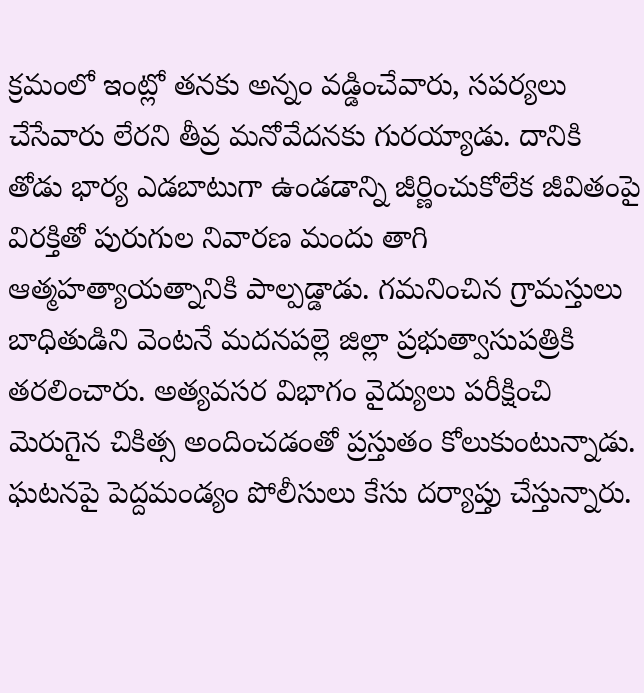క్రమంలో ఇంట్లో తనకు అన్నం వడ్డించేవారు, సపర్యలు చేసేవారు లేరని తీవ్ర మనోవేదనకు గురయ్యాడు. దానికి తోడు భార్య ఎడబాటుగా ఉండడాన్ని జీర్ణించుకోలేక జీవితంపై విరక్తితో పురుగుల నివారణ మందు తాగి ఆత్మహత్యాయత్నానికి పాల్పడ్డాడు. గమనించిన గ్రామస్తులు బాధితుడిని వెంటనే మదనపల్లె జిల్లా ప్రభుత్వాసుపత్రికి తరలించారు. అత్యవసర విభాగం వైద్యులు పరీక్షించి మెరుగైన చికిత్స అందించడంతో ప్రస్తుతం కోలుకుంటున్నాడు. ఘటనపై పెద్దమండ్యం పోలీసులు కేసు దర్యాప్తు చేస్తున్నారు.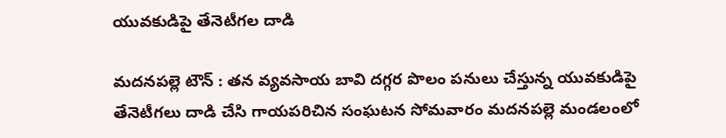యువకుడిపై తేనెటీగల దాడి

మదనపల్లె టౌన్‌ : తన వ్యవసాయ బావి దగ్గర పొలం పనులు చేస్తున్న యువకుడిపై తేనెటీగలు దాడి చేసి గాయపరిచిన సంఘటన సోమవారం మదనపల్లె మండలంలో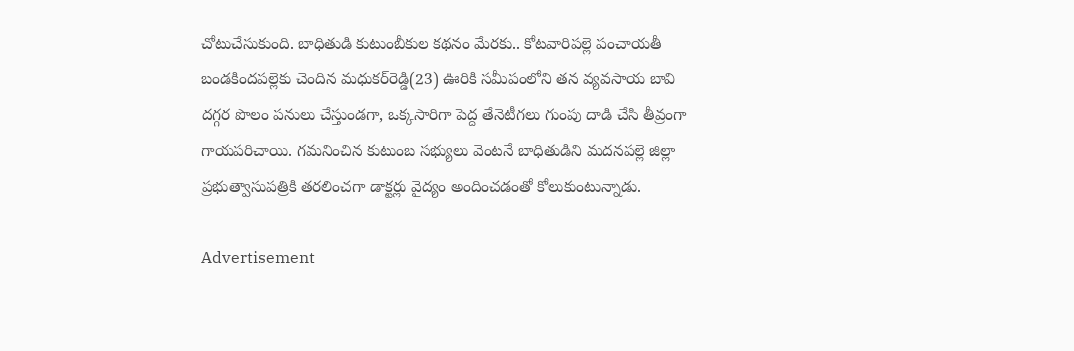చోటుచేసుకుంది. బాధితుడి కుటుంబీకుల కథనం మేరకు.. కోటవారిపల్లె పంచాయతీ బండకిందపల్లెకు చెందిన మధుకర్‌రెడ్డి(23) ఊరికి సమీపంలోని తన వ్యవసాయ బావి దగ్గర పొలం పనులు చేస్తుండగా, ఒక్కసారిగా పెద్ద తేనెటీగలు గుంపు దాడి చేసి తీవ్రంగా గాయపరిచాయి. గమనించిన కుటుంబ సభ్యులు వెంటనే బాధితుడిని మదనపల్లె జిల్లా ప్రభుత్వాసుపత్రికి తరలించగా డాక్టర్లు వైద్యం అందించడంతో కోలుకుంటున్నాడు.

Advertisement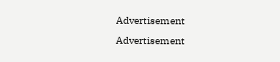Advertisement
Advertisement